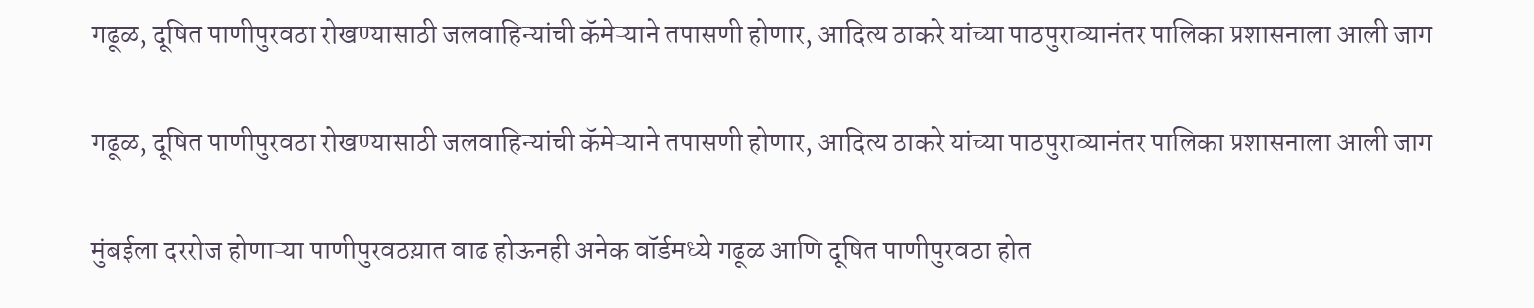गढूळ, दूषित पाणीपुरवठा रोखण्यासाठी जलवाहिन्यांची कॅमेऱ्याने तपासणी होणार, आदित्य ठाकरे यांच्या पाठपुराव्यानंतर पालिका प्रशासनाला आली जाग

गढूळ, दूषित पाणीपुरवठा रोखण्यासाठी जलवाहिन्यांची कॅमेऱ्याने तपासणी होणार, आदित्य ठाकरे यांच्या पाठपुराव्यानंतर पालिका प्रशासनाला आली जाग

मुंबईला दररोज होणाऱ्या पाणीपुरवठय़ात वाढ होऊनही अनेक वॉर्डमध्ये गढूळ आणि दूषित पाणीपुरवठा होत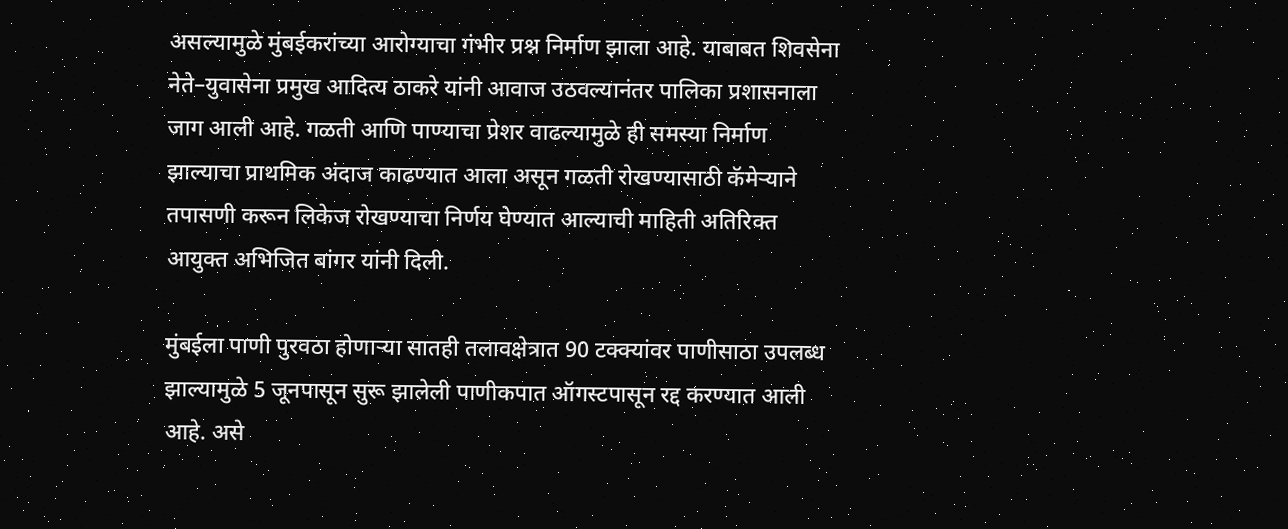असल्यामुळे मुंबईकरांच्या आरोग्याचा गंभीर प्रश्न निर्माण झाला आहे. याबाबत शिवसेना नेते–युवासेना प्रमुख आदित्य ठाकरे यांनी आवाज उठवल्यानंतर पालिका प्रशासनाला जाग आली आहे. गळती आणि पाण्याचा प्रेशर वाढल्यामुळे ही समस्या निर्माण झाल्याचा प्राथमिक अंदाज काढण्यात आला असून गळती रोखण्यासाठी कॅमेऱ्याने तपासणी करून लिकेज रोखण्याचा निर्णय घेण्यात आल्याची माहिती अतिरिक्त आयुक्त अभिजित बांगर यांनी दिली.

मुंबईला पाणी पुरवठा होणाऱ्या सातही तलावक्षेत्रात 90 टक्क्यांवर पाणीसाठा उपलब्ध झाल्यामुळे 5 जूनपासून सुरू झालेली पाणीकपात ऑगस्टपासून रद्द करण्यात आली आहे. असे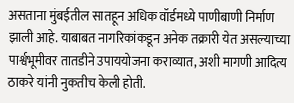असताना मुंबईतील सातहून अधिक वॉर्डमध्ये पाणीबाणी निर्माण झाली आहे. याबाबत नागरिकांकडून अनेक तक्रारी येत असल्याच्या पार्श्वभूमीवर तातडीने उपाययोजना कराव्यात, अशी मागणी आदित्य ठाकरे यांनी नुकतीच केली होती.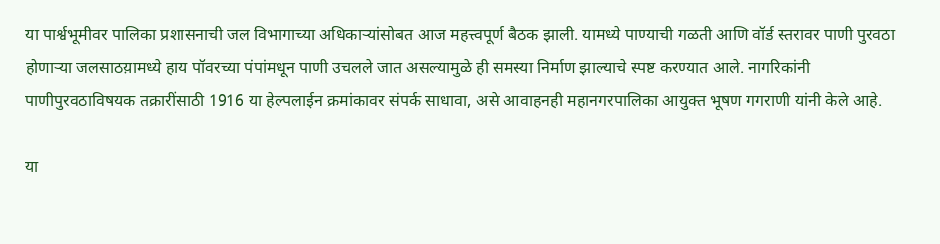या पार्श्वभूमीवर पालिका प्रशासनाची जल विभागाच्या अधिकाऱ्यांसोबत आज महत्त्वपूर्ण बैठक झाली. यामध्ये पाण्याची गळती आणि वॉर्ड स्तरावर पाणी पुरवठा होणाऱ्या जलसाठय़ामध्ये हाय पॉवरच्या पंपांमधून पाणी उचलले जात असल्यामुळे ही समस्या निर्माण झाल्याचे स्पष्ट करण्यात आले. नागरिकांनी पाणीपुरवठाविषयक तक्रारींसाठी 1916 या हेल्पलाईन क्रमांकावर संपर्क साधावा, असे आवाहनही महानगरपालिका आयुक्त भूषण गगराणी यांनी केले आहे.

या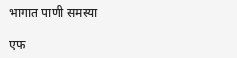भागात पाणी समस्या

एफ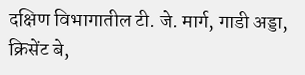दक्षिण विभागातील टी. जे. मार्ग, गाडी अड्डा, क्रिसेंट बे,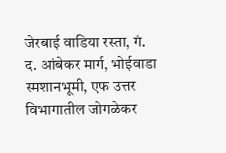जेरबाई वाडिया रस्ता, गं. द. आंबेकर मार्ग, भोईवाडा स्मशानभूमी, एफ उत्तर विभागातील जोगळेकर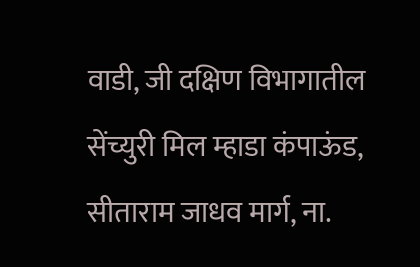वाडी, जी दक्षिण विभागातील सेंच्युरी मिल म्हाडा कंपाऊंड, सीताराम जाधव मार्ग, ना.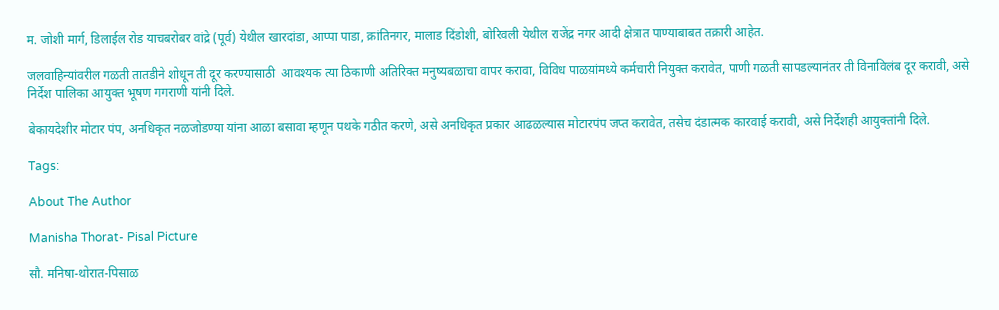म. जोशी मार्ग, डिलाईल रोड याचबरोबर वांद्रे (पूर्व) येथील खारदांडा, आप्पा पाडा, क्रांतिनगर, मालाड दिंडोशी, बोरिवली येथील राजेंद्र नगर आदी क्षेत्रात पाण्याबाबत तक्रारी आहेत.

जलवाहिन्यांवरील गळती तातडीने शोधून ती दूर करण्यासाठी  आवश्यक त्या ठिकाणी अतिरिक्त मनुष्यबळाचा वापर करावा, विविध पाळय़ांमध्ये कर्मचारी नियुक्त करावेत, पाणी गळती सापडल्यानंतर ती विनाविलंब दूर करावी, असे निर्देश पालिका आयुक्त भूषण गगराणी यांनी दिले.

बेकायदेशीर मोटार पंप, अनधिकृत नळजोडण्या यांना आळा बसावा म्हणून पथके गठीत करणे, असे अनधिकृत प्रकार आढळल्यास मोटारपंप जप्त करावेत, तसेच दंडात्मक कारवाई करावी, असे निर्देशही आयुक्तांनी दिले.

Tags:

About The Author

Manisha Thorat- Pisal Picture

सौ. मनिषा-थोरात-पिसाळ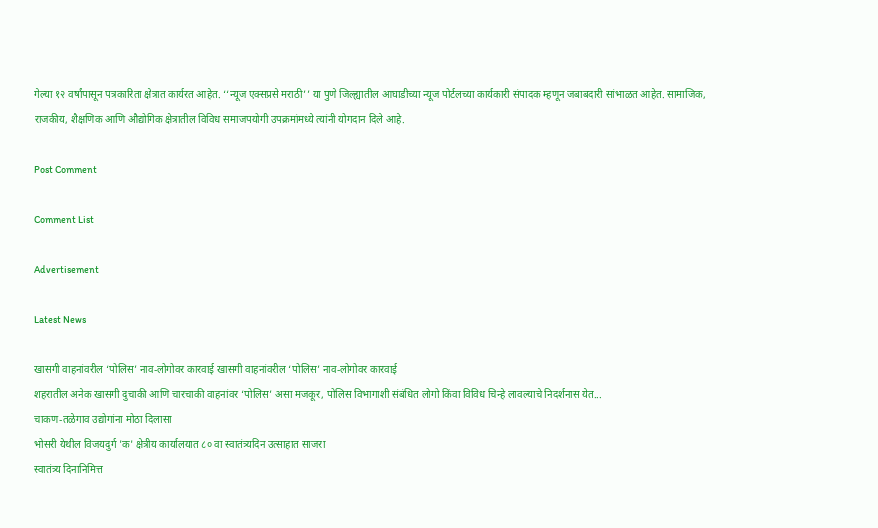गेल्या १२ वर्षांपासून पत्रकारिता क्षेत्रात कार्यरत आहेत. ‘‘न्यूज एक्सप्रसे मराठी’’ या पुणे जिल्ह्यातील आघाडीच्या न्यूज पोर्टलच्या कार्यकारी संपादक म्हणून जबाबदारी सांभाळत आहेत. सामाजिक, राजकीय, शैक्षणिक आणि औद्योगिक क्षेत्रातील विविध समाजपयोगी उपक्रमांमध्ये त्यांनी योगदान दिले आहे.

Post Comment

Comment List

Advertisement

Latest News

खासगी वाहनांवरील ‘पोलिस’ नाव-लोगोवर कारवाई खासगी वाहनांवरील ‘पोलिस’ नाव-लोगोवर कारवाई
शहरातील अनेक खासगी दुचाकी आणि चारचाकी वाहनांवर ‘पोलिस’ असा मजकूर, पोलिस विभागाशी संबंधित लोगो किंवा विविध चिन्हे लावल्याचे निदर्शनास येत...
चाकण-तळेगाव उद्योगांना मोठा दिलासा
भोसरी येथील विजयदुर्ग 'क' क्षेत्रीय कार्यालयात ८० वा स्वातंत्र्यदिन उत्साहात साजरा
स्वातंत्र्य दिनानिमित्त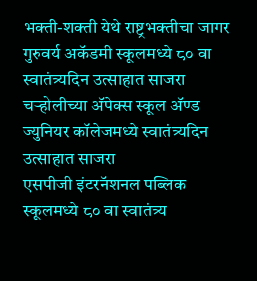भक्ती-शक्ती येथे राष्ट्रभक्तीचा जागर
गुरुवर्य अकॅडमी स्कूलमध्ये ८० वा स्वातंत्र्यदिन उत्साहात साजरा
चऱ्होलीच्या अ‍ॅपेक्स स्कूल अ‍ॅण्ड ज्युनियर कॉलेजमध्ये स्वातंत्र्यदिन उत्साहात साजरा
एसपीजी इंटरनॅशनल पब्लिक स्कूलमध्ये ८० वा स्वातंत्र्य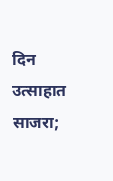दिन उत्साहात साजरा;